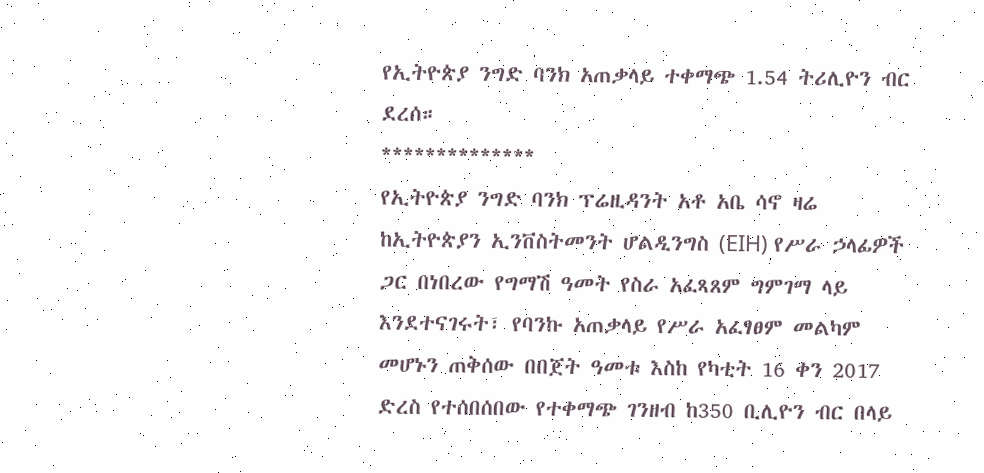የኢትዮጵያ ንግድ ባንክ አጠቃላይ ተቀማጭ 1.54 ትሪሊዮን ብር ደረሰ።
**************
የኢትዮጵያ ንግድ ባንክ ፕሬዚዳንት አቶ አቤ ሳኖ ዛሬ ከኢትዮጵያን ኢንቨስትመንት ሆልዲንግስ (EIH) የሥራ ኃላፊዎች ጋር በነበረው የግማሽ ዓመት የስራ አፈጻጸም ግምገማ ላይ እንደተናገሩት፣ የባንኩ አጠቃላይ የሥራ አፈፃፀም መልካም መሆኑን ጠቅሰው በበጀት ዓመቱ እስከ የካቲት 16 ቀን 2017 ድረስ የተሰበሰበው የተቀማጭ ገንዘብ ከ350 ቢሊዮን ብር በላይ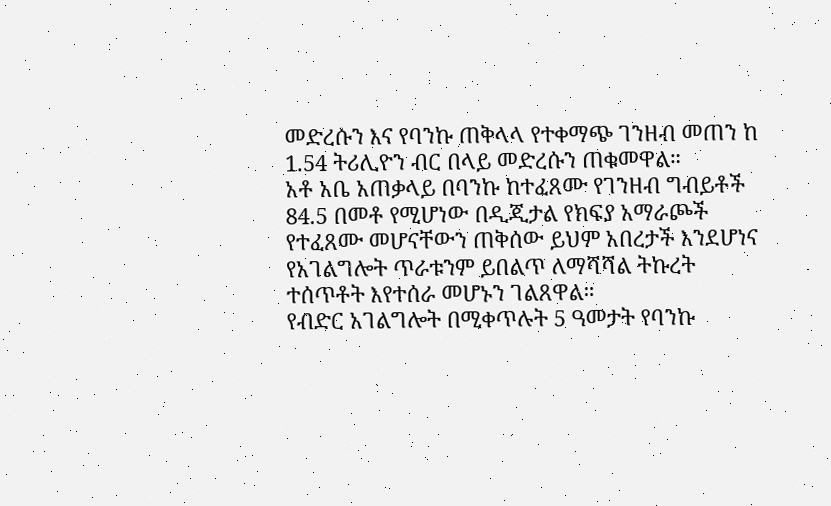መድረሱን እና የባንኩ ጠቅላላ የተቀማጭ ገንዘብ መጠን ከ 1.54 ትሪሊዮን ብር በላይ መድረሱን ጠቁመዋል።
አቶ አቤ አጠቃላይ በባንኩ ከተፈጸሙ የገንዘብ ግብይቶች 84.5 በመቶ የሚሆነው በዲጂታል የክፍያ አማራጮች የተፈጸሙ መሆናቸውን ጠቅሰው ይህም አበረታች እንደሆነና የአገልግሎት ጥራቱንም ይበልጥ ለማሻሻል ትኩረት ተሰጥቶት እየተሰራ መሆኑን ገልጸዋል።
የብድር አገልግሎት በሚቀጥሉት 5 ዓመታት የባንኩ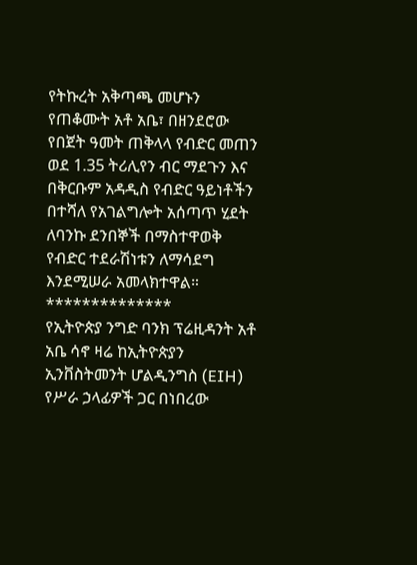የትኩረት አቅጣጫ መሆኑን የጠቆሙት አቶ አቤ፣ በዘንደሮው የበጀት ዓመት ጠቅላላ የብድር መጠን ወደ 1.35 ትሪሊየን ብር ማደጉን እና በቅርቡም አዳዲስ የብድር ዓይነቶችን በተሻለ የአገልግሎት አሰጣጥ ሂደት ለባንኩ ደንበኞች በማስተዋወቅ የብድር ተደራሽነቱን ለማሳደግ እንደሚሠራ አመላክተዋል።
**************
የኢትዮጵያ ንግድ ባንክ ፕሬዚዳንት አቶ አቤ ሳኖ ዛሬ ከኢትዮጵያን ኢንቨስትመንት ሆልዲንግስ (EIH) የሥራ ኃላፊዎች ጋር በነበረው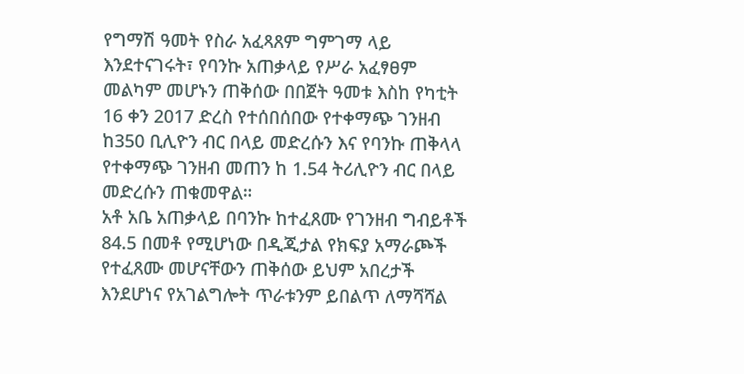የግማሽ ዓመት የስራ አፈጻጸም ግምገማ ላይ እንደተናገሩት፣ የባንኩ አጠቃላይ የሥራ አፈፃፀም መልካም መሆኑን ጠቅሰው በበጀት ዓመቱ እስከ የካቲት 16 ቀን 2017 ድረስ የተሰበሰበው የተቀማጭ ገንዘብ ከ350 ቢሊዮን ብር በላይ መድረሱን እና የባንኩ ጠቅላላ የተቀማጭ ገንዘብ መጠን ከ 1.54 ትሪሊዮን ብር በላይ መድረሱን ጠቁመዋል።
አቶ አቤ አጠቃላይ በባንኩ ከተፈጸሙ የገንዘብ ግብይቶች 84.5 በመቶ የሚሆነው በዲጂታል የክፍያ አማራጮች የተፈጸሙ መሆናቸውን ጠቅሰው ይህም አበረታች እንደሆነና የአገልግሎት ጥራቱንም ይበልጥ ለማሻሻል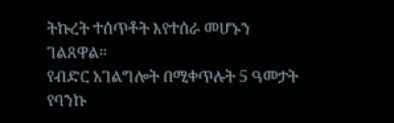ትኩረት ተሰጥቶት እየተሰራ መሆኑን ገልጸዋል።
የብድር አገልግሎት በሚቀጥሉት 5 ዓመታት የባንኩ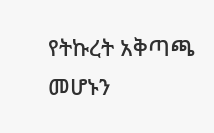የትኩረት አቅጣጫ መሆኑን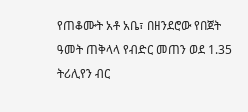የጠቆሙት አቶ አቤ፣ በዘንደሮው የበጀት ዓመት ጠቅላላ የብድር መጠን ወደ 1.35 ትሪሊየን ብር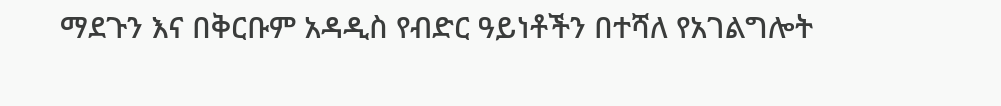ማደጉን እና በቅርቡም አዳዲስ የብድር ዓይነቶችን በተሻለ የአገልግሎት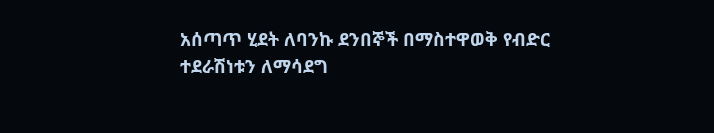አሰጣጥ ሂደት ለባንኩ ደንበኞች በማስተዋወቅ የብድር ተደራሽነቱን ለማሳደግ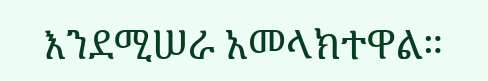እንደሚሠራ አመላክተዋል።